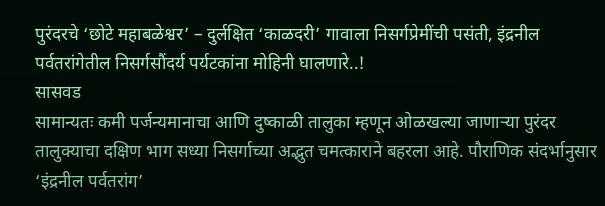पुरंदरचे ‘छोटे महाबळेश्वर’ – दुर्लक्षित ‘काळदरी’ गावाला निसर्गप्रेमींची पसंती, इंद्रनील पर्वतरांगेतील निसर्गसौंदर्य पर्यटकांना मोहिनी घालणारे..!
सासवड
सामान्यतः कमी पर्जन्यमानाचा आणि दुष्काळी तालुका म्हणून ओळखल्या जाणाऱ्या पुरंदर तालुक्याचा दक्षिण भाग सध्या निसर्गाच्या अद्भुत चमत्काराने बहरला आहे. पौराणिक संदर्भानुसार ‘इंद्रनील पर्वतरांग’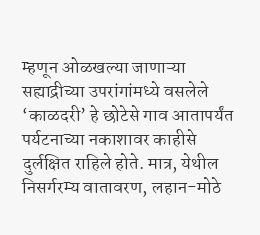म्हणून ओळखल्या जाणाऱ्या सह्याद्रीच्या उपरांगांमध्ये वसलेले ‘काळदरी’ हे छोटेसे गाव आतापर्यंत पर्यटनाच्या नकाशावर काहीसे दुर्लक्षित राहिले होते. मात्र, येथील निसर्गरम्य वातावरण, लहान-मोठे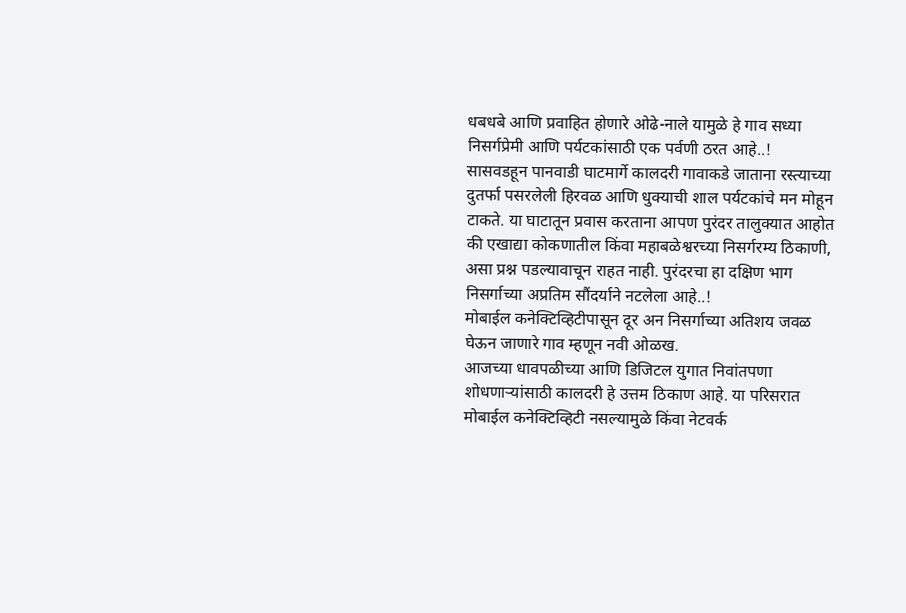धबधबे आणि प्रवाहित होणारे ओढे-नाले यामुळे हे गाव सध्या निसर्गप्रेमी आणि पर्यटकांसाठी एक पर्वणी ठरत आहे..!
सासवडहून पानवाडी घाटमार्गे कालदरी गावाकडे जाताना रस्त्याच्या दुतर्फा पसरलेली हिरवळ आणि धुक्याची शाल पर्यटकांचे मन मोहून टाकते. या घाटातून प्रवास करताना आपण पुरंदर तालुक्यात आहोत की एखाद्या कोकणातील किंवा महाबळेश्वरच्या निसर्गरम्य ठिकाणी, असा प्रश्न पडल्यावाचून राहत नाही. पुरंदरचा हा दक्षिण भाग निसर्गाच्या अप्रतिम सौंदर्याने नटलेला आहे..!
मोबाईल कनेक्टिव्हिटीपासून दूर अन निसर्गाच्या अतिशय जवळ घेऊन जाणारे गाव म्हणून नवी ओळख.
आजच्या धावपळीच्या आणि डिजिटल युगात निवांतपणा शोधणाऱ्यांसाठी कालदरी हे उत्तम ठिकाण आहे. या परिसरात मोबाईल कनेक्टिव्हिटी नसल्यामुळे किंवा नेटवर्क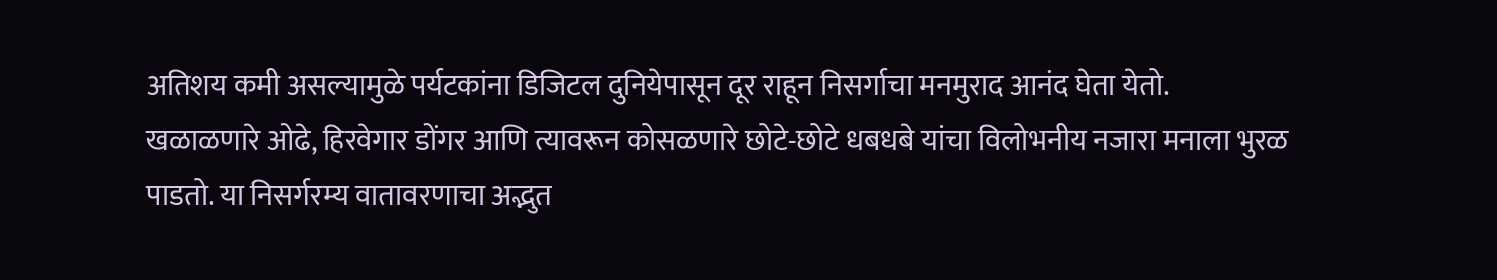अतिशय कमी असल्यामुळे पर्यटकांना डिजिटल दुनियेपासून दूर राहून निसर्गाचा मनमुराद आनंद घेता येतो.
खळाळणारे ओढे, हिरवेगार डोंगर आणि त्यावरून कोसळणारे छोटे-छोटे धबधबे यांचा विलोभनीय नजारा मनाला भुरळ पाडतो. या निसर्गरम्य वातावरणाचा अद्भुत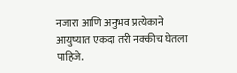नजारा आणि अनुभव प्रत्येकाने आयुष्यात एकदा तरी नक्कीच घेतला पाहिजे.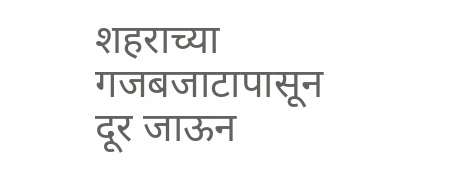शहराच्या गजबजाटापासून दूर जाऊन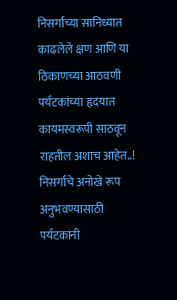निसर्गाच्या सानिध्यात काढलेले क्षण आणि या ठिकाणच्या आठवणी पर्यटकांच्या हृदयात कायमस्वरूपी साठवून राहतील अशाच आहेत..!
निसर्गाचे अनोखे रूप अनुभवण्यासाठी पर्यटकांनी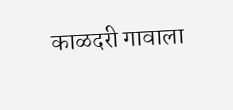काळदरी गावाला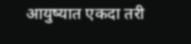आयुष्यात एकदा तरी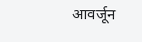आवर्जून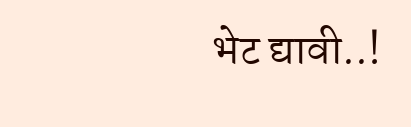भेट द्यावी..!